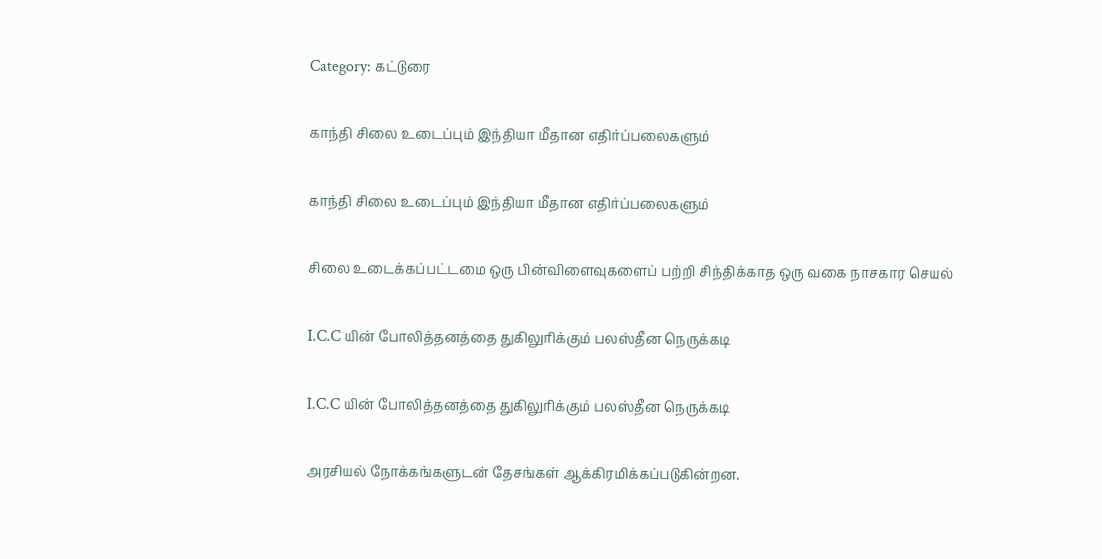Category: கட்டுரை

காந்தி சிலை உடைப்பும் இந்தியா மீதான எதிர்ப்பலைகளும்

காந்தி சிலை உடைப்பும் இந்தியா மீதான எதிர்ப்பலைகளும்

சிலை உடைக்கப்பட்டமை ஒரு பின்விளைவுகளைப் பற்றி சிந்திக்காத ஒரு வகை நாசகார செயல்

I.C.C யின் போலித்தனத்தை துகிலுரிக்கும் பலஸ்தீன நெருக்கடி

I.C.C யின் போலித்தனத்தை துகிலுரிக்கும் பலஸ்தீன நெருக்கடி

அரசியல் நோக்கங்களுடன் தேசங்கள் ஆக்கிரமிக்கப்படுகின்றன.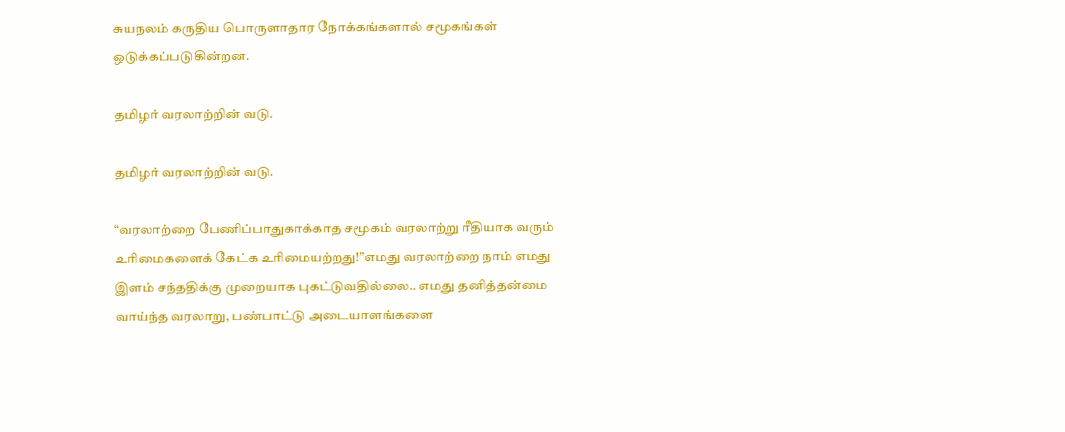சுயநலம் கருதிய பொருளாதார நோக்கங்களால் சமூகங்கள் ஒடுக்கப்படுகின்றன.

தமிழர் வரலாற்றின் வடு.

தமிழர் வரலாற்றின் வடு.

“வரலாற்றை பேணிப்பாதுகாக்காத சமூகம் வரலாற்று ரீதியாக வரும் உரிமைகளைக் கேட்க உரிமையற்றது!”எமது வரலாற்றை நாம் எமது இளம் சந்ததிக்கு முறையாக புகட்டுவதில்லை.. எமது தனித்தன்மை வாய்ந்த வரலாறு, பண்பாட்டு அடையாளங்களை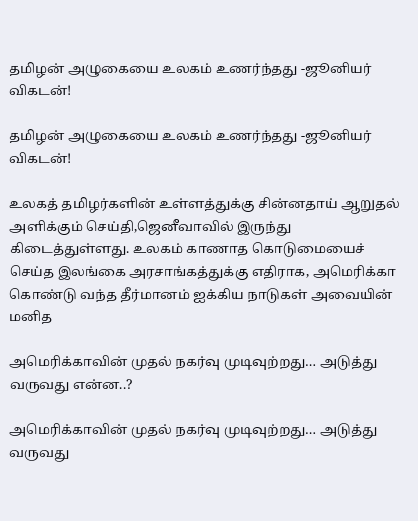தமிழன் அழுகையை உலகம் உணர்ந்தது -ஜூனியர் விகடன்!

தமிழன் அழுகையை உலகம் உணர்ந்தது -ஜூனியர் விகடன்!

உலகத் தமிழர்களின் உள்ளத்துக்கு சின்னதாய் ஆறுதல் அளிக்கும் செய்தி,ஜெனீவாவில் இருந்து கிடைத்துள்ளது. உலகம் காணாத கொடுமையைச் செய்த இலங்கை அரசாங்கத்துக்கு எதிராக, அமெரிக்கா கொண்டு வந்த தீர்மானம் ஐக்கிய நாடுகள் அவையின் மனித

அமெரிக்காவின் முதல் நகர்வு முடிவுற்றது… அடுத்து வருவது என்ன..?

அமெரிக்காவின் முதல் நகர்வு முடிவுற்றது… அடுத்து வருவது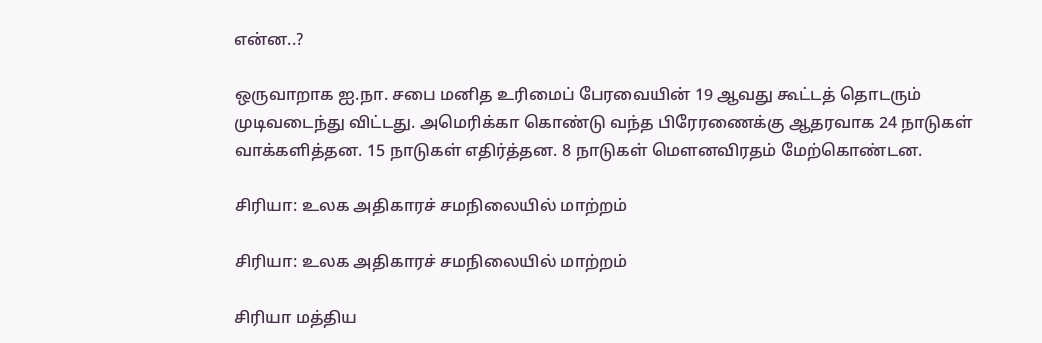என்ன..?

ஒருவாறாக ஐ.நா. சபை மனித உரிமைப் பேரவையின் 19 ஆவது கூட்டத் தொடரும் முடிவடைந்து விட்டது. அமெரிக்கா கொண்டு வந்த பிரேரணைக்கு ஆதரவாக 24 நாடுகள் வாக்களித்தன. 15 நாடுகள் எதிர்த்தன. 8 நாடுகள் மௌனவிரதம் மேற்கொண்டன.

சிரியா: உலக அதிகாரச் சமநிலையில் மாற்றம்

சிரியா: உலக அதிகாரச் சமநிலையில் மாற்றம்

சிரியா மத்திய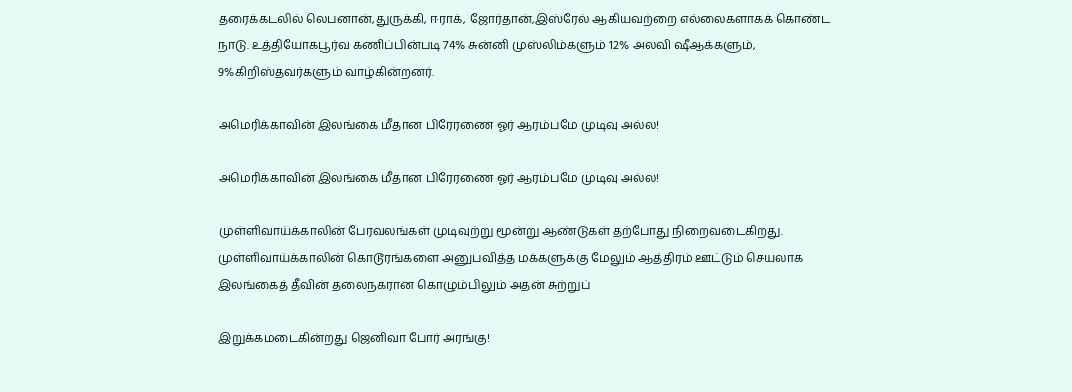தரைக்கடலில் லெபனான்,துருக்கி, ஈராக், ஜோர்தான்,இஸ்ரேல் ஆகியவற்றை எல்லைகளாகக் கொண்ட நாடு. உத்தியோகபூர்வ கணிப்பின்படி 74% சுன்னி முஸ்லிம்களும் 12% அலவி ஷீஆக்களும், 9%கிறிஸ்தவர்களும் வாழ்கின்றனர்.

அமெரிக்காவின் இலங்கை மீதான பிரேரணை ஓர் ஆரம்பமே முடிவு அல்ல!

அமெரிக்காவின் இலங்கை மீதான பிரேரணை ஓர் ஆரம்பமே முடிவு அல்ல!

முள்ளிவாய்க்காலின் பேரவலங்கள் முடிவுற்று மூன்று ஆண்டுகள் தற்போது நிறைவடைகிறது. முள்ளிவாய்க்காலின் கொடூரங்களை அனுபவித்த மக்களுக்கு மேலும் ஆத்திரம் ஊட்டும் செயலாக இலங்கைத் தீவின் தலைநகரான கொழும்பிலும் அதன் சுற்றுப்

இறுக்கமடைகின்றது ஜெனிவா போர் அரங்கு!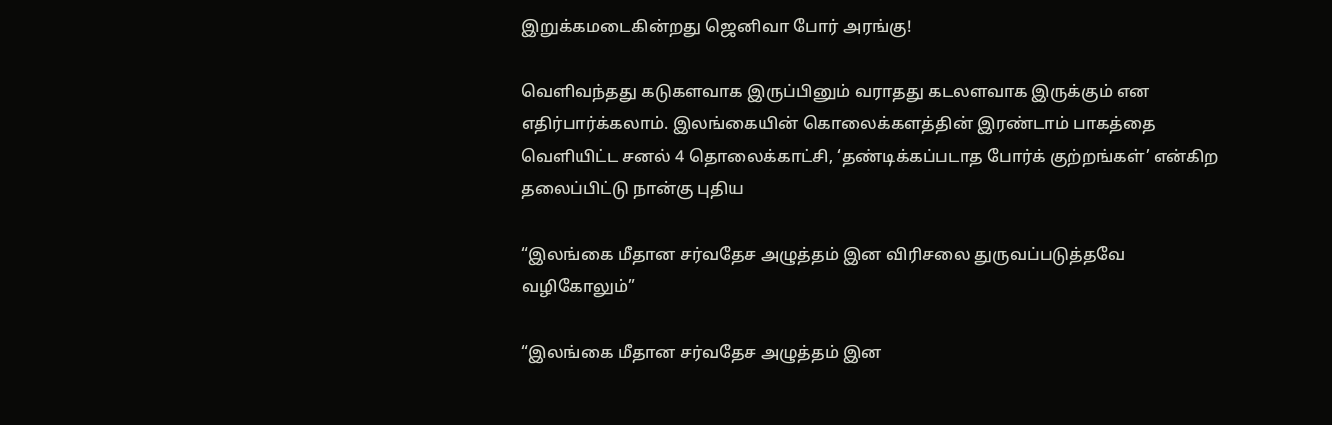இறுக்கமடைகின்றது ஜெனிவா போர் அரங்கு!

வெளிவந்தது கடுகளவாக இருப்பினும் வராதது கடலளவாக இருக்கும் என எதிர்பார்க்கலாம். இலங்கையின் கொலைக்களத்தின் இரண்டாம் பாகத்தை வெளியிட்ட சனல் 4 தொலைக்காட்சி, ‘தண்டிக்கப்படாத போர்க் குற்றங்கள்’ என்கிற தலைப்பிட்டு நான்கு புதிய

“இலங்கை மீதான சர்வதேச அழுத்தம் இன விரிசலை துருவப்படுத்தவே வழிகோலும்”

“இலங்கை மீதான சர்வதேச அழுத்தம் இன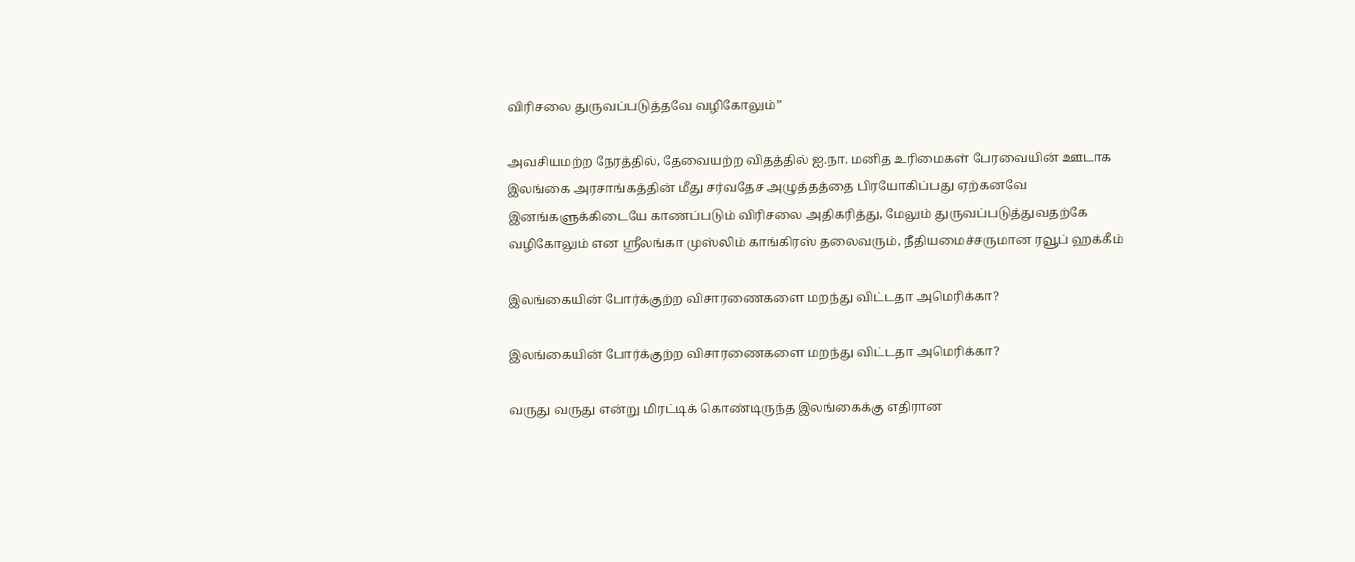விரிசலை துருவப்படுத்தவே வழிகோலும்”

அவசியமற்ற நேரத்தில், தேவையற்ற விதத்தில் ஐ.நா. மனித உரிமைகள் பேரவையின் ஊடாக இலங்கை அரசாங்கத்தின் மீது சர்வதேச அழுத்தத்தை பிரயோகிப்பது ஏற்கனவே இனங்களுக்கிடையே காணப்படும் விரிசலை அதிகரித்து, மேலும் துருவப்படுத்துவதற்கே வழிகோலும் என ஸ்ரீலங்கா முஸ்லிம் காங்கிரஸ் தலைவரும், நீதியமைச்சருமான ரவூப் ஹக்கீம்

இலங்கையின் போர்க்குற்ற விசாரணைகளை மறந்து விட்டதா அமெரிக்கா?

இலங்கையின் போர்க்குற்ற விசாரணைகளை மறந்து விட்டதா அமெரிக்கா?

வருது வருது என்று மிரட்டிக் கொண்டிருந்த இலங்கைக்கு எதிரான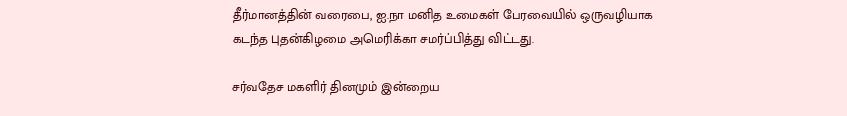தீர்மானத்தின் வரைபை, ஐ.நா மனித உமைகள் பேரவையில் ஒருவழியாக கடந்த புதன்கிழமை அமெரிக்கா சமர்ப்பித்து விட்டது.

சர்வதேச மகளிர் தினமும் இன்றைய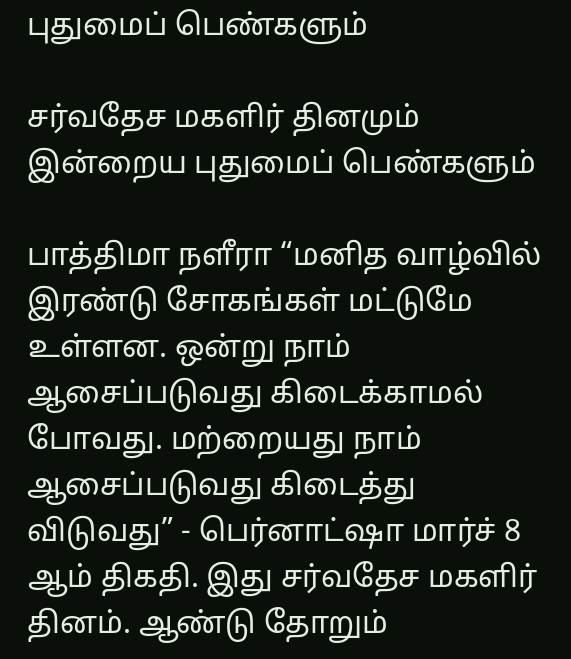புதுமைப் பெண்களும்

சர்வதேச மகளிர் தினமும் இன்றைய புதுமைப் பெண்களும்

பாத்திமா நளீரா “மனித வாழ்வில் இரண்டு சோகங்கள் மட்டுமே உள்ளன. ஒன்று நாம் ஆசைப்படுவது கிடைக்காமல் போவது. மற்றையது நாம் ஆசைப்படுவது கிடைத்து விடுவது” - பெர்னாட்ஷா மார்ச் 8 ஆம் திகதி. இது சர்வதேச மகளிர் தினம். ஆண்டு தோறும்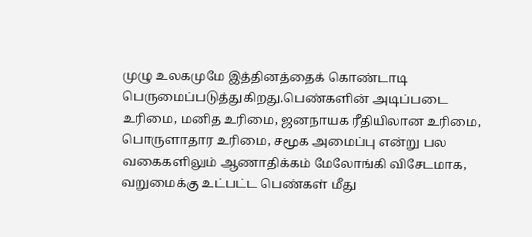முழு உலகமுமே இத்தினத்தைக் கொண்டாடி பெருமைப்படுத்துகிறது.பெண்களின் அடிப்படை உரிமை, மனித உரிமை, ஜனநாயக ரீதியிலான உரிமை, பொருளாதார உரிமை, சமூக அமைப்பு என்று பல வகைகளிலும் ஆணாதிக்கம் மேலோங்கி விசேடமாக, வறுமைக்கு உட்பட்ட பெண்கள் மீது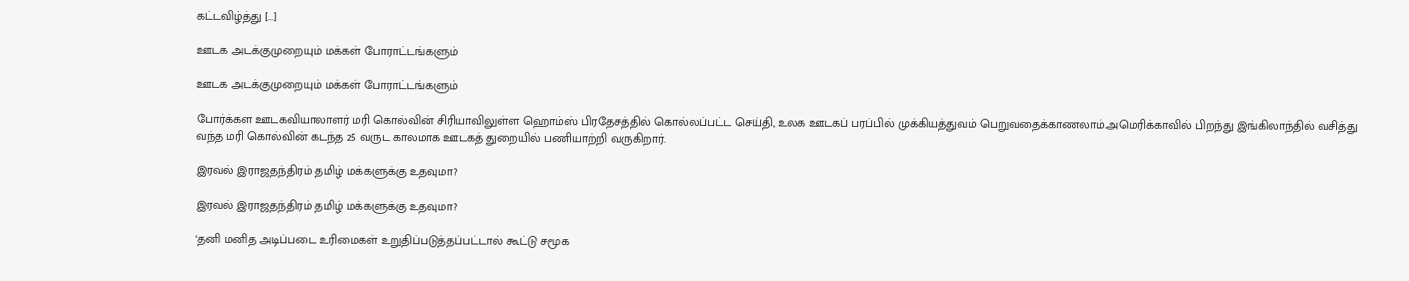கட்டவிழ்த்து [...]

ஊடக அடக்குமுறையும் மக்கள் போராட்டங்களும்

ஊடக அடக்குமுறையும் மக்கள் போராட்டங்களும்

போர்க்கள ஊடகவியாலாளர் மரி கொல்வின் சிரியாவிலுள்ள ஹொம்ஸ் பிரதேசத்தில் கொல்லப்பட்ட செய்தி, உலக ஊடகப் பரப்பில் முக்கியத்துவம் பெறுவதைக்காணலாம்.அமெரிக்காவில் பிறந்து இங்கிலாந்தில் வசித்து வந்த மரி கொல்வின் கடந்த 25 வருட காலமாக ஊடகத் துறையில் பணியாற்றி வருகிறார்.

இரவல் இராஜதந்திரம் தமிழ் மக்களுக்கு உதவுமா?

இரவல் இராஜதந்திரம் தமிழ் மக்களுக்கு உதவுமா?

‘தனி மனித அடிப்படை உரிமைகள் உறுதிப்படுத்தப்பட்டால் கூட்டு சமூக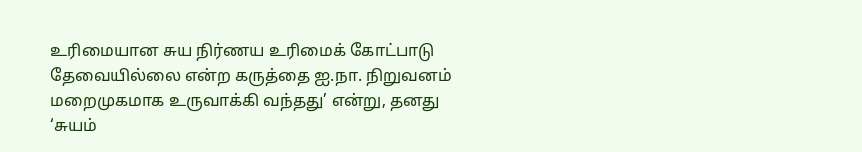உரிமையான சுய நிர்ணய உரிமைக் கோட்பாடு தேவையில்லை என்ற கருத்தை ஐ.நா. நிறுவனம் மறைமுகமாக உருவாக்கி வந்தது’ என்று, தனது ‘சுயம்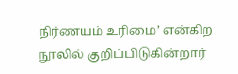நிர்ணயம் உரிமை’ என்கிற நூலில் குறிப்பிடுகின்றார்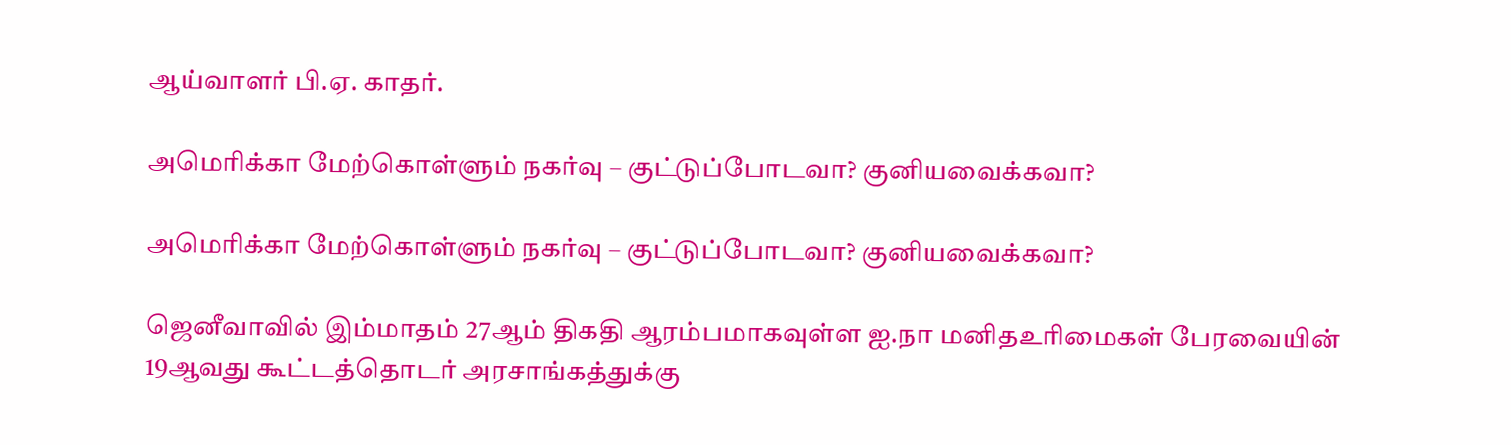ஆய்வாளர் பி.ஏ. காதர்.

அமெரிக்கா மேற்கொள்ளும் நகர்வு – குட்டுப்போடவா? குனியவைக்கவா?

அமெரிக்கா மேற்கொள்ளும் நகர்வு – குட்டுப்போடவா? குனியவைக்கவா?

ஜெனீவாவில் இம்மாதம் 27ஆம் திகதி ஆரம்பமாகவுள்ள ஐ.நா மனிதஉரிமைகள் பேரவையின் 19ஆவது கூட்டத்தொடர் அரசாங்கத்துக்கு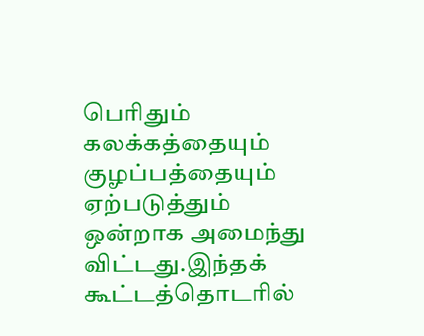பெரிதும் கலக்கத்தையும் குழப்பத்தையும் ஏற்படுத்தும் ஒன்றாக அமைந்து விட்டது.இந்தக் கூட்டத்தொடரில்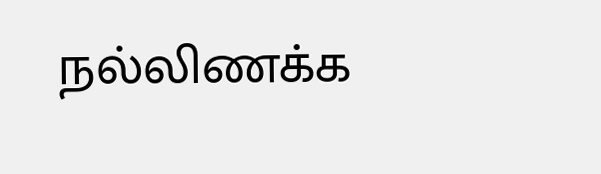நல்லிணக்க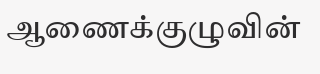ஆணைக்குழுவின்